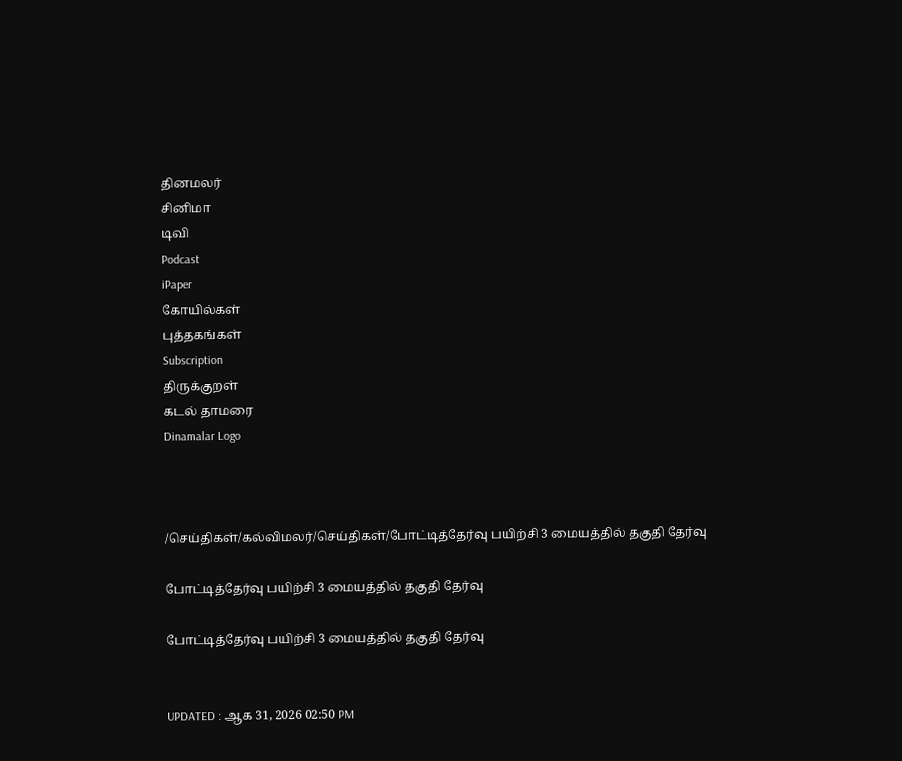தினமலர்
சினிமா
டிவி
Podcast
iPaper
கோயில்கள்
புத்தகங்கள்
Subscription
திருக்குறள்
கடல் தாமரை
Dinamalar Logo



/செய்திகள்/கல்விமலர்/செய்திகள்/போட்டித்தேர்வு பயிற்சி 3 மையத்தில் தகுதி தேர்வு

போட்டித்தேர்வு பயிற்சி 3 மையத்தில் தகுதி தேர்வு

போட்டித்தேர்வு பயிற்சி 3 மையத்தில் தகுதி தேர்வு


UPDATED : ஆக 31, 2026 02:50 PM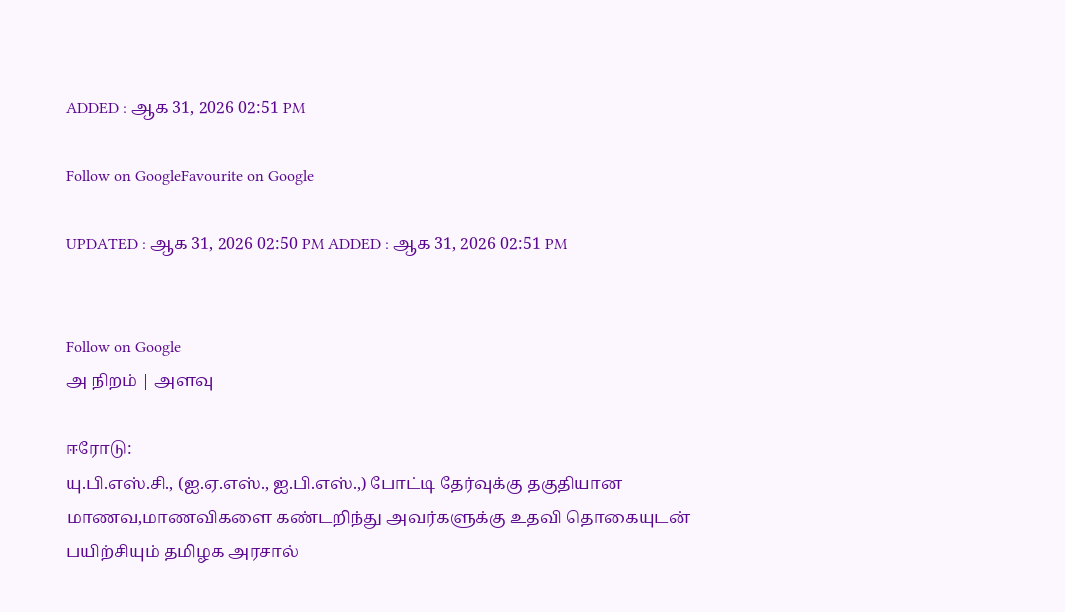ADDED : ஆக 31, 2026 02:51 PM

Follow on GoogleFavourite on Google

UPDATED : ஆக 31, 2026 02:50 PM ADDED : ஆக 31, 2026 02:51 PM


Follow on Google
அ நிறம் | அளவு

ஈரோடு:
யு.பி.எஸ்.சி., (ஐ.ஏ.எஸ்., ஐ.பி.எஸ்.,) போட்டி தேர்வுக்கு தகுதியான மாணவ,மாணவிகளை கண்டறிந்து அவர்களுக்கு உதவி தொகையுடன் பயிற்சியும் தமிழக அரசால்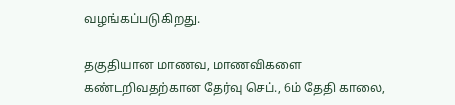வழங்கப்படுகிறது.

தகுதியான மாணவ, மாணவிகளை கண்டறிவதற்கான தேர்வு செப்., 6ம் தேதி காலை,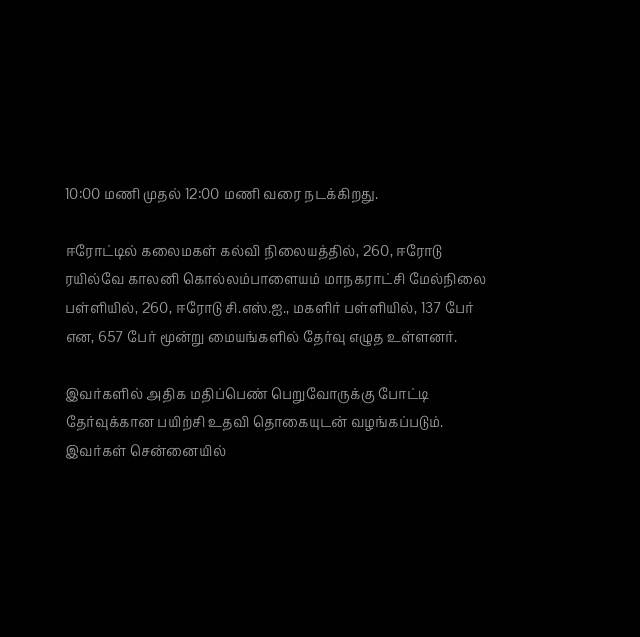10:00 மணி முதல் 12:00 மணி வரை நடக்கிறது.

ஈரோட்டில் கலைமகள் கல்வி நிலையத்தில், 260, ஈரோடு ரயில்வே காலனி கொல்லம்பாளையம் மாநகராட்சி மேல்நிலை பள்ளியில், 260, ஈரோடு சி.எஸ்.ஐ., மகளிர் பள்ளியில், 137 பேர் என, 657 பேர் மூன்று மையங்களில் தேர்வு எழுத உள்ளனர்.

இவர்களில் அதிக மதிப்பெண் பெறுவோருக்கு போட்டி தேர்வுக்கான பயிற்சி உதவி தொகையுடன் வழங்கப்படும். இவர்கள் சென்னையில்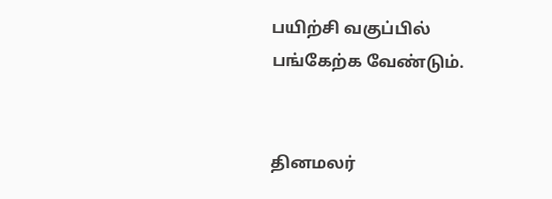பயிற்சி வகுப்பில் பங்கேற்க வேண்டும்.


தினமலர்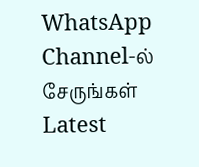WhatsApp Channel-ல் சேருங்கள்
Latest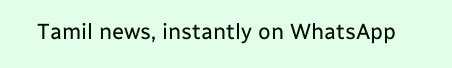Tamil news, instantly on WhatsApp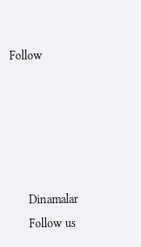Follow





      Dinamalar
      Follow us